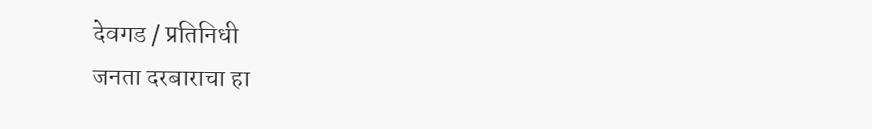देवगड / प्रतिनिधी
जनता दरबाराचा हा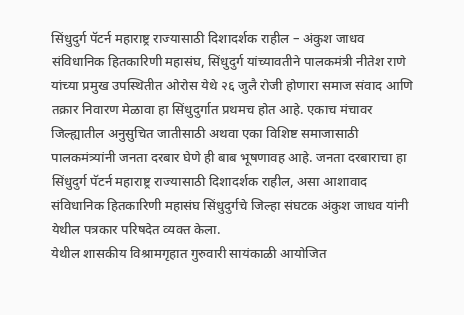सिंधुदुर्ग पॅटर्न महाराष्ट्र राज्यासाठी दिशादर्शक राहील – अंकुश जाधव
संविधानिक हितकारिणी महासंघ, सिंधुदुर्ग यांच्यावतीने पालकमंत्री नीतेश राणे यांच्या प्रमुख उपस्थितीत ओरोस येथे २६ जुलै रोजी होणारा समाज संवाद आणि तक्रार निवारण मेळावा हा सिंधुदुर्गात प्रथमच होत आहे. एकाच मंचावर जिल्ह्यातील अनुसुचित जातीसाठी अथवा एका विशिष्ट समाजासाठी पालकमंत्र्यांनी जनता दरबार घेणे ही बाब भूषणावह आहे. जनता दरबाराचा हा सिंधुदुर्ग पॅटर्न महाराष्ट्र राज्यासाठी दिशादर्शक राहील, असा आशावाद संविधानिक हितकारिणी महासंघ सिंधुदुर्गचे जिल्हा संघटक अंकुश जाधव यांनी येथील पत्रकार परिषदेत व्यक्त केला.
येथील शासकीय विश्रामगृहात गुरुवारी सायंकाळी आयोजित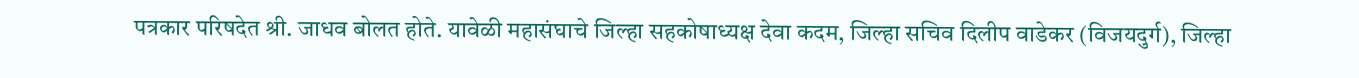पत्रकार परिषदेत श्री. जाधव बोलत होते. यावेळी महासंघाचे जिल्हा सहकोषाध्यक्ष देवा कदम, जिल्हा सचिव दिलीप वाडेकर (विजयदुर्ग), जिल्हा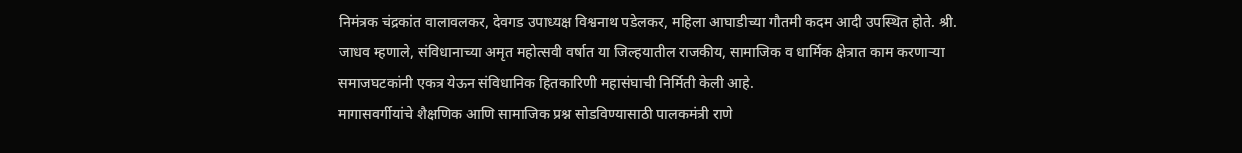निमंत्रक चंद्रकांत वालावलकर, देवगड उपाध्यक्ष विश्वनाथ पडेलकर, महिला आघाडीच्या गौतमी कदम आदी उपस्थित होते. श्री. जाधव म्हणाले, संविधानाच्या अमृत महोत्सवी वर्षात या जिल्हयातील राजकीय, सामाजिक व धार्मिक क्षेत्रात काम करणाऱ्या समाजघटकांनी एकत्र येऊन संविधानिक हितकारिणी महासंघाची निर्मिती केली आहे.
मागासवर्गीयांचे शैक्षणिक आणि सामाजिक प्रश्न सोडविण्यासाठी पालकमंत्री राणे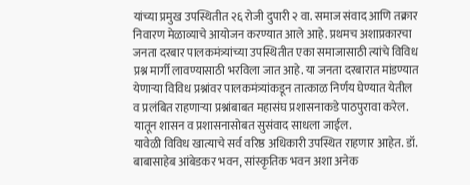यांच्या प्रमुख उपस्थितीत २६ रोजी दुपारी २ वा. समाज संवाद आणि तक्रार निवारण मेळाव्याचे आयोजन करण्यात आले आहे. प्रथमच अशाप्रकारचा जनता दरबार पालकमंत्र्यांच्या उपस्थितीत एका समाजासाठी त्यांचे विविध प्रश्न मार्गी लावण्यासाठी भरविला जात आहे. या जनता दरबारात मांडण्यात येणाऱ्या विविध प्रश्नांवर पालकमंत्र्यांकडून तात्काळ निर्णय घेण्यात येतील व प्रलंबित राहणाऱ्या प्रश्नांबाबत महासंघ प्रशासनाकडे पाठपुरावा करेल. यातून शासन व प्रशासनासोबत सुसंवाद साधला जाईल.
यावेळी विविध खात्याचे सर्व वरिष्ठ अधिकारी उपस्थित राहणार आहेत. डॉ. बाबासाहेब आंबेडकर भवन, सांस्कृतिक भवन अशा अनेक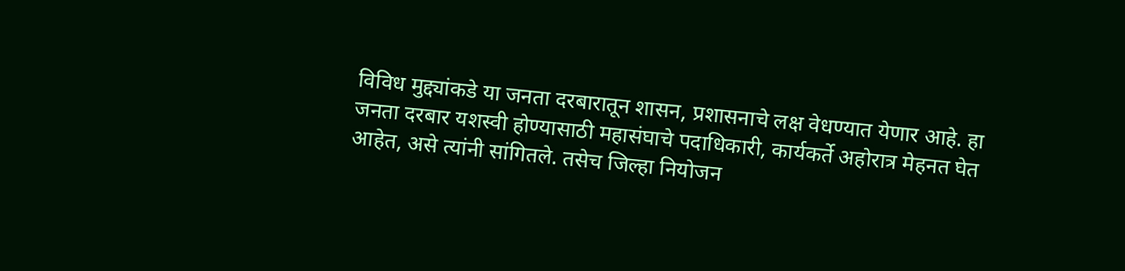विविध मुद्द्यांकडे या जनता दरबारातून शासन, प्रशासनाचे लक्ष वेधण्यात येणार आहे. हा जनता दरबार यशस्वी होण्यासाठी महासंघाचे पदाधिकारी, कार्यकर्ते अहोरात्र मेहनत घेत आहेत, असे त्यांनी सांगितले. तसेच जिल्हा नियोजन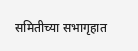समितीच्या सभागृहात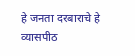हे जनता दरबाराचे हे व्यासपीठ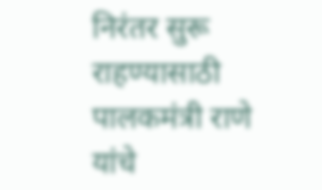निरंतर सुरू राहण्यासाठी पालकमंत्री राणे यांचे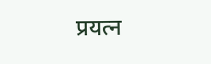प्रयत्न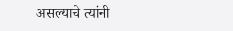असल्याचे त्यांनी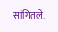सांगितले.